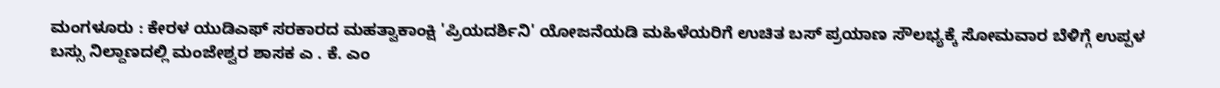ಮಂಗಳೂರು : ಕೇರಳ ಯುಡಿಎಫ್ ಸರಕಾರದ ಮಹತ್ವಾಕಾಂಕ್ಷಿ 'ಪ್ರಿಯದರ್ಶಿನಿ' ಯೋಜನೆಯಡಿ ಮಹಿಳೆಯರಿಗೆ ಉಚಿತ ಬಸ್ ಪ್ರಯಾಣ ಸೌಲಭ್ಯಕ್ಕೆ ಸೋಮವಾರ ಬೆಳಿಗ್ಗೆ ಉಪ್ಪಳ ಬಸ್ಸು ನಿಲ್ದಾಣದಲ್ಲಿ ಮಂಜೇಶ್ವರ ಶಾಸಕ ಎ . ಕೆ. ಎಂ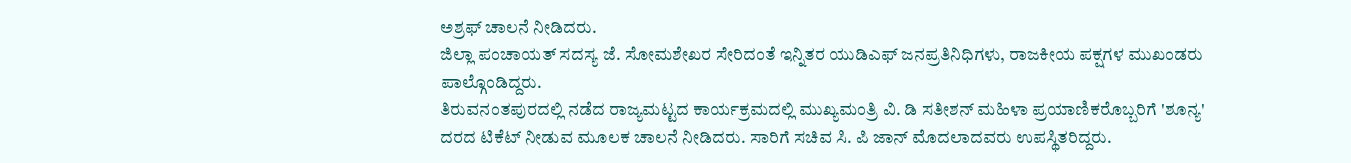ಅಶ್ರಫ್ ಚಾಲನೆ ನೀಡಿದರು.
ಜಿಲ್ಲಾ ಪಂಚಾಯತ್ ಸದಸ್ಯ ಜೆ. ಸೋಮಶೇಖರ ಸೇರಿದಂತೆ ಇನ್ನಿತರ ಯುಡಿಎಫ್ ಜನಪ್ರತಿನಿಧಿಗಳು, ರಾಜಕೀಯ ಪಕ್ಷಗಳ ಮುಖಂಡರು ಪಾಲ್ಗೊಂಡಿದ್ದರು.
ತಿರುವನಂತಪುರದಲ್ಲಿ ನಡೆದ ರಾಜ್ಯಮಟ್ಟದ ಕಾರ್ಯಕ್ರಮದಲ್ಲಿ ಮುಖ್ಯಮಂತ್ರಿ ವಿ. ಡಿ ಸತೀಶನ್ ಮಹಿಳಾ ಪ್ರಯಾಣಿಕರೊಬ್ಬರಿಗೆ 'ಶೂನ್ಯ' ದರದ ಟಿಕೆಟ್ ನೀಡುವ ಮೂಲಕ ಚಾಲನೆ ನೀಡಿದರು. ಸಾರಿಗೆ ಸಚಿವ ಸಿ. ಪಿ ಜಾನ್ ಮೊದಲಾದವರು ಉಪಸ್ಥಿತರಿದ್ದರು.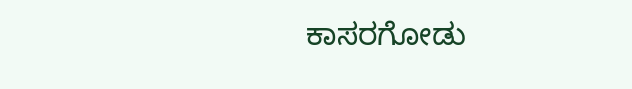ಕಾಸರಗೋಡು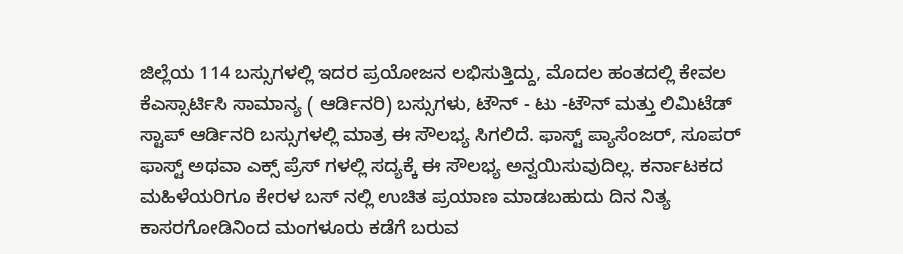ಜಿಲ್ಲೆಯ 114 ಬಸ್ಸುಗಳಲ್ಲಿ ಇದರ ಪ್ರಯೋಜನ ಲಭಿಸುತ್ತಿದ್ದು, ಮೊದಲ ಹಂತದಲ್ಲಿ ಕೇವಲ ಕೆಎಸ್ಸಾರ್ಟಿಸಿ ಸಾಮಾನ್ಯ ( ಆರ್ಡಿನರಿ) ಬಸ್ಸುಗಳು, ಟೌನ್ - ಟು -ಟೌನ್ ಮತ್ತು ಲಿಮಿಟೆಡ್ ಸ್ಟಾಪ್ ಆರ್ಡಿನರಿ ಬಸ್ಸುಗಳಲ್ಲಿ ಮಾತ್ರ ಈ ಸೌಲಭ್ಯ ಸಿಗಲಿದೆ. ಫಾಸ್ಟ್ ಪ್ಯಾಸೆಂಜರ್, ಸೂಪರ್ ಫಾಸ್ಟ್ ಅಥವಾ ಎಕ್ಸ್ ಪ್ರೆಸ್ ಗಳಲ್ಲಿ ಸದ್ಯಕ್ಕೆ ಈ ಸೌಲಭ್ಯ ಅನ್ವಯಿಸುವುದಿಲ್ಲ. ಕರ್ನಾಟಕದ ಮಹಿಳೆಯರಿಗೂ ಕೇರಳ ಬಸ್ ನಲ್ಲಿ ಉಚಿತ ಪ್ರಯಾಣ ಮಾಡಬಹುದು ದಿನ ನಿತ್ಯ ಕಾಸರಗೋಡಿನಿಂದ ಮಂಗಳೂರು ಕಡೆಗೆ ಬರುವ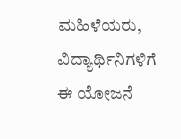ಮಹಿಳೆಯರು, ವಿದ್ಯಾರ್ಥಿನಿಗಳಿಗೆ ಈ ಯೋಜನೆ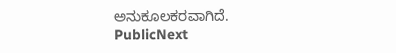ಅನುಕೂಲಕರವಾಗಿದೆ.
PublicNext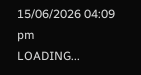15/06/2026 04:09 pm
LOADING...